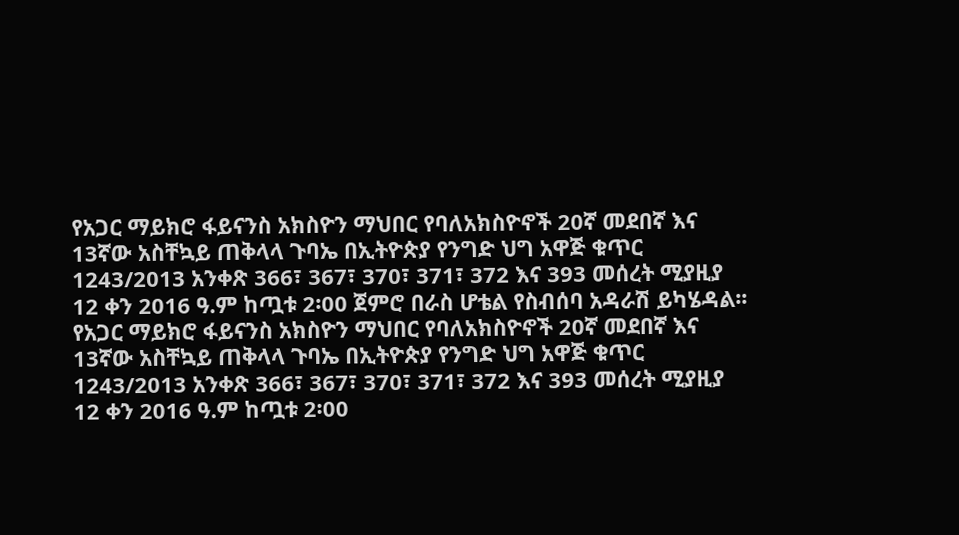የአጋር ማይክሮ ፋይናንስ አክስዮን ማህበር የባለአክስዮኖች 20ኛ መደበኛ እና 13ኛው አስቸኳይ ጠቅላላ ጉባኤ በኢትዮጵያ የንግድ ህግ አዋጅ ቁጥር 1243/2013 አንቀጽ 366፣ 367፣ 370፣ 371፣ 372 እና 393 መሰረት ሚያዚያ 12 ቀን 2016 ዓ.ም ከጧቱ 2፡00 ጀምሮ በራስ ሆቴል የስብሰባ አዳራሽ ይካሄዳል፡፡
የአጋር ማይክሮ ፋይናንስ አክስዮን ማህበር የባለአክስዮኖች 20ኛ መደበኛ እና 13ኛው አስቸኳይ ጠቅላላ ጉባኤ በኢትዮጵያ የንግድ ህግ አዋጅ ቁጥር 1243/2013 አንቀጽ 366፣ 367፣ 370፣ 371፣ 372 እና 393 መሰረት ሚያዚያ 12 ቀን 2016 ዓ.ም ከጧቱ 2፡00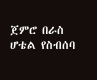ጀምሮ በራስ ሆቴል የስብሰባ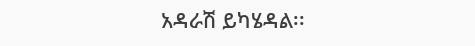አዳራሽ ይካሄዳል፡፡